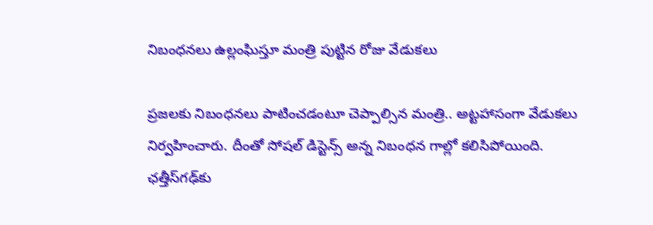నిబంధనలు ఉల్లంఘిస్తూ మంత్రి పుట్టిన రోజు వేడుకలు

ప్రజలకు నిబంధనలు పాటించడంటూ చెప్పాల్సిన మంత్రి.. అట్టహాసంగా వేడుకలు నిర్వహించారు. దీంతో సోషల్ డిస్టెన్స్‌ అన్న నిబంధన గాల్లో కలిసిపోయింది. ఛత్తీస్‌గఢ్‌కు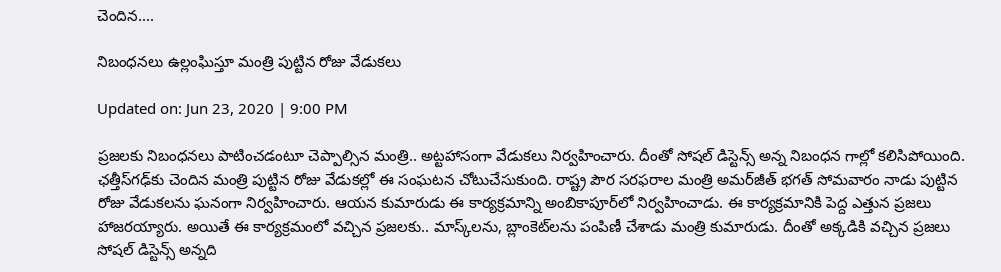చెందిన....

నిబంధనలు ఉల్లంఘిస్తూ మంత్రి పుట్టిన రోజు వేడుకలు

Updated on: Jun 23, 2020 | 9:00 PM

ప్రజలకు నిబంధనలు పాటించడంటూ చెప్పాల్సిన మంత్రి.. అట్టహాసంగా వేడుకలు నిర్వహించారు. దీంతో సోషల్ డిస్టెన్స్‌ అన్న నిబంధన గాల్లో కలిసిపోయింది. ఛత్తీస్‌గఢ్‌కు చెందిన మంత్రి పుట్టిన రోజు వేడుకల్లో ఈ సంఘటన చోటుచేసుకుంది. రాష్ట్ర పౌర సరఫరాల మంత్రి అమర్‌జీత్‌ భగత్‌ సోమవారం నాడు పుట్టిన రోజు వేడుకలను ఘనంగా నిర్వహించారు. ఆయన కుమారుడు ఈ కార్యక్రమాన్ని అంబికాపూర్‌లో నిర్వహించాడు. ఈ కార్యక్రమానికి పెద్ద ఎత్తున ప్రజలు హాజరయ్యారు. అయితే ఈ కార్యక్రమంలో వచ్చిన ప్రజలకు.. మాస్క్‌లను, బ్లాంకెట్‌లను పంపిణీ చేశాడు మంత్రి కుమారుడు. దీంతో అక్కడికి వచ్చిన ప్రజలు సోషల్ డిస్టెన్స్‌ అన్నది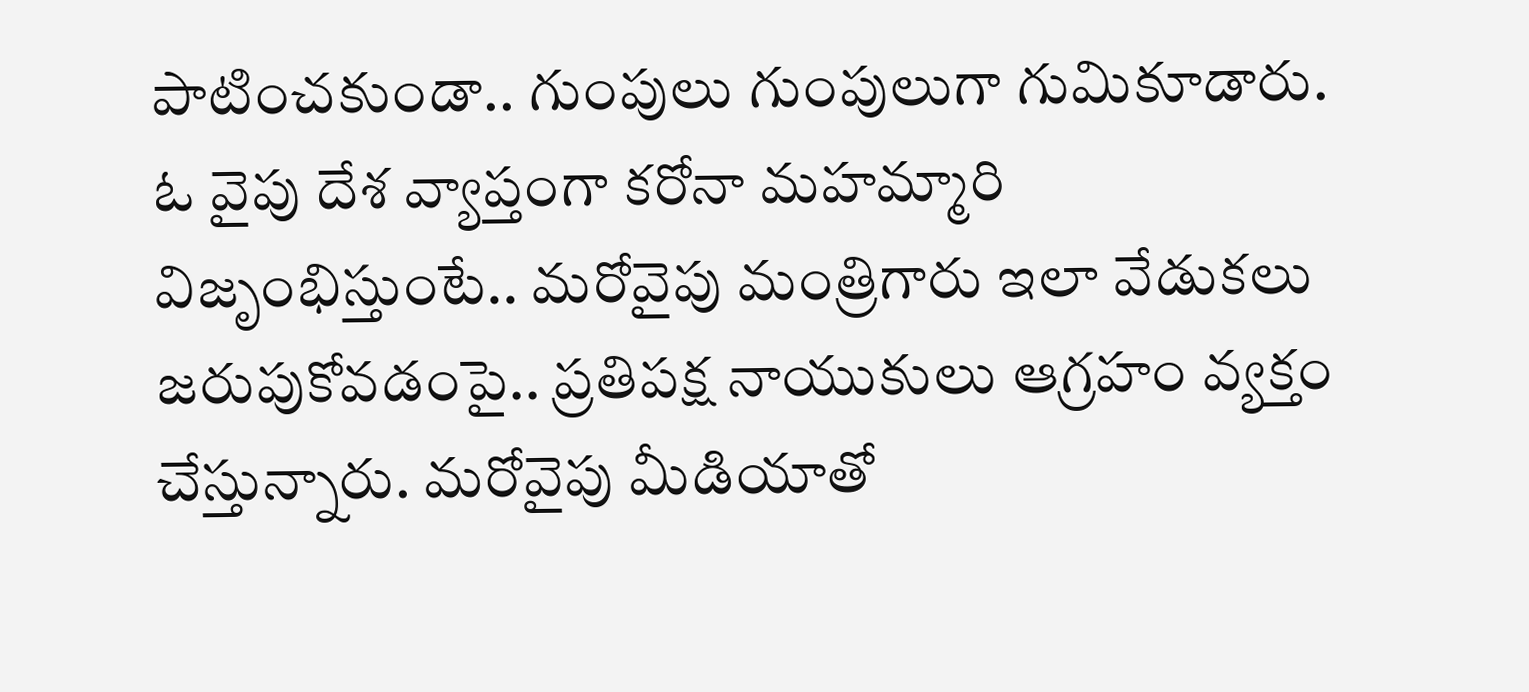పాటించకుండా.. గుంపులు గుంపులుగా గుమికూడారు. ఓ వైపు దేశ వ్యాప్తంగా కరోనా మహమ్మారి విజృంభిస్తుంటే.. మరోవైపు మంత్రిగారు ఇలా వేడుకలు జరుపుకోవడంపై.. ప్రతిపక్ష నాయుకులు ఆగ్రహం వ్యక్తం చేస్తున్నారు. మరోవైపు మీడియాతో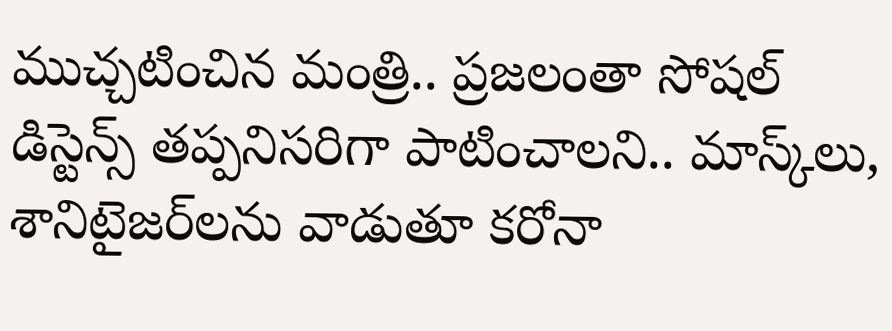ముచ్చటించిన మంత్రి.. ప్రజలంతా సోషల్ డిస్టెన్స్‌ తప్పనిసరిగా పాటించాలని.. మాస్క్‌లు, శానిటైజర్‌లను వాడుతూ కరోనా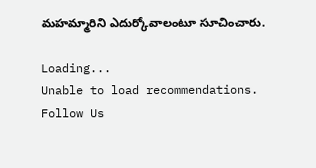మహమ్మారిని ఎదుర్కోవాలంటూ సూచించారు.

Loading...
Unable to load recommendations.
Follow Us